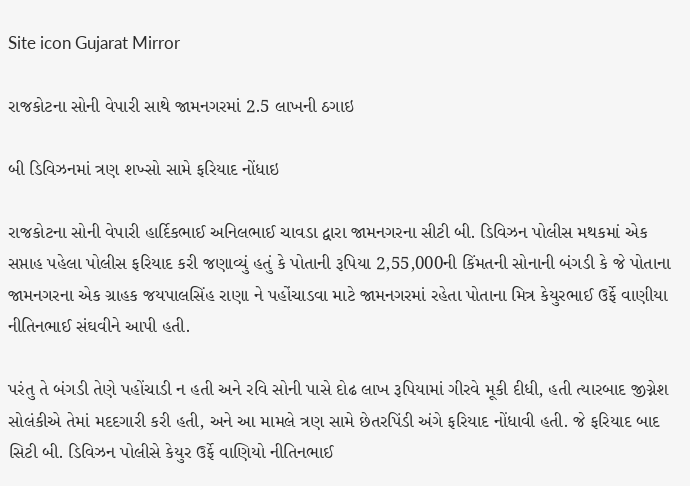Site icon Gujarat Mirror

રાજકોટના સોની વેપારી સાથે જામનગરમાં 2.5 લાખની ઠગાઇ

બી ડિવિઝનમાં ત્રણ શખ્સો સામે ફરિયાદ નોંધાઇ

રાજકોટના સોની વેપારી હાર્દિકભાઈ અનિલભાઈ ચાવડા દ્વારા જામનગરના સીટી બી. ડિવિઝન પોલીસ મથકમાં એક સપ્તાહ પહેલા પોલીસ ફરિયાદ કરી જણાવ્યું હતું કે પોતાની રૂપિયા 2,55,000ની કિંમતની સોનાની બંગડી કે જે પોતાના જામનગરના એક ગ્રાહક જયપાલસિંહ રાણા ને પહોંચાડવા માટે જામનગરમાં રહેતા પોતાના મિત્ર કેયુરભાઈ ઉર્ફે વાણીયા નીતિનભાઈ સંઘવીને આપી હતી.

પરંતુ તે બંગડી તેણે પહોંચાડી ન હતી અને રવિ સોની પાસે દોઢ લાખ રૂપિયામાં ગીરવે મૂકી દીધી, હતી ત્યારબાદ જીગ્નેશ સોલંકીએ તેમાં મદદગારી કરી હતી, અને આ મામલે ત્રણ સામે છેતરપિંડી અંગે ફરિયાદ નોંધાવી હતી. જે ફરિયાદ બાદ સિટી બી. ડિવિઝન પોલીસે કેયુર ઉર્ફે વાણિયો નીતિનભાઈ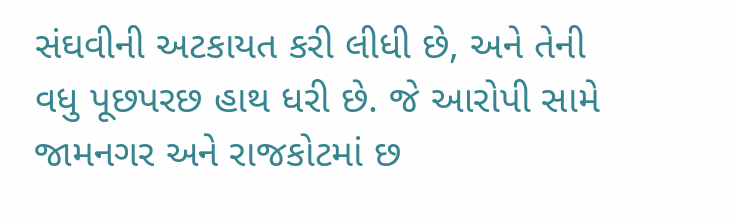સંઘવીની અટકાયત કરી લીધી છે, અને તેની વધુ પૂછપરછ હાથ ધરી છે. જે આરોપી સામે જામનગર અને રાજકોટમાં છ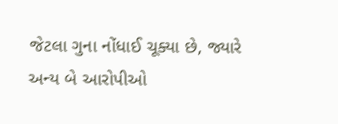જેટલા ગુના નોંધાઈ ચૂક્યા છે, જ્યારે અન્ય બે આરોપીઓ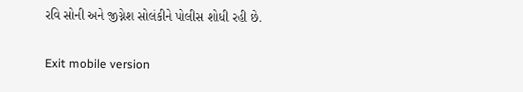રવિ સોની અને જીગ્નેશ સોલંકીને પોલીસ શોધી રહી છે.

Exit mobile version